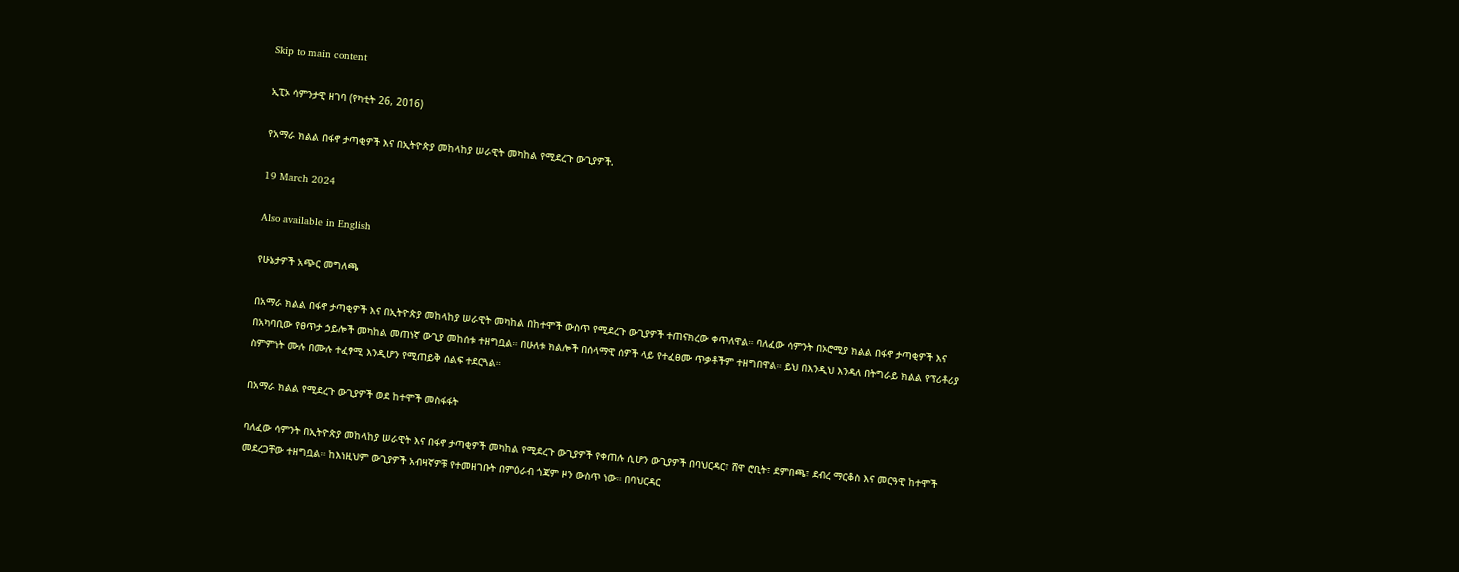Skip to main content

ኢፒኦ ሳምንታዊ ዘገባ (የካቲት 26, 2016)

የአማራ ክልል በፋኖ ታጣቂዎች እና በኢትዮጵያ መከላከያ ሠራዊት መካከል የሚደረጉ ውጊያዎች.

19 March 2024

Also available in English

የሁኔታዎች አጭር መግለጫ

በአማራ ክልል በፋኖ ታጣቂዎች እና በኢትዮጵያ መከላከያ ሠራዊት መካከል በከተሞች ውስጥ የሚደረጉ ውጊያዎች ተጠናክረው ቀጥለዋል። ባለፈው ሳምንት በኦሮሚያ ክልል በፋኖ ታጣቂዎች እና በአካባቢው የፀጥታ ኃይሎች መካከል መጠነኛ ውጊያ መከሰቱ ተዘግቧል። በሁለቱ ክልሎች በሰላማዊ ሰዎች ላይ የተፈፀሙ ጥቃቶችም ተዘግበዋል። ይህ በእንዲህ እንዳለ በትግራይ ክልል የፕሪቶሪያ ስምምነት ሙሉ በሙሉ ተፈፃሚ እንዲሆን የሚጠይቅ ሰልፍ ተደርጓል።

በአማራ ክልል የሚደረጉ ውጊያዎች ወደ ከተሞች መስፋፋት

ባለፈው ሳምንት በኢትዮጵያ መከላከያ ሠራዊት እና በፋኖ ታጣቂዎች መካከል የሚደረጉ ውጊያዎች የቀጠሉ ሲሆን ውጊያዎች በባህርዳር፣ ሸዋ ሮቢት፣ ደምበጫ፣ ደብረ ማርቆስ እና መርዓዊ ከተሞች መደረጋቸው ተዘግቧል። ከእነዚህም ውጊያዎች አብዛኛዎቹ የተመዘገቡት በምዕራብ ጎጃም ዞን ውስጥ ነው። በባህርዳር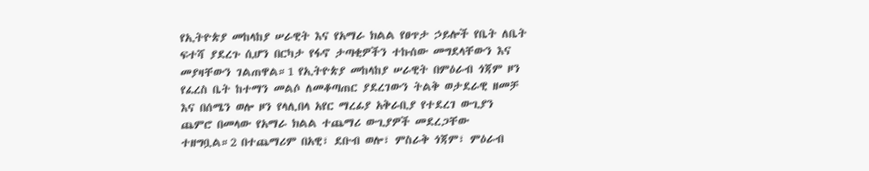የኢትዮጵያ መከላከያ ሠራዊት እና የአማራ ክልል የፀጥታ ኃይሎች የቤት ለቤት ፍተሻ ያደረጉ ሲሆን በርካታ የፋኖ ታጣቂዎችን ተኩሰው መግደላቸውን እና መያዛቸውን ገልጠዋል።1 የኢትዮጵያ መከላከያ ሠራዊት በምዕራብ ጎጃም ዞን የፈረስ ቤት ከተማን መልሶ ለመቆጣጠር ያደረገውን ትልቅ ወታደራዊ ዘመቻ እና በሰሜን ወሎ ዞን የላሊበላ አየር ማረፊያ አቅራቢያ የተደረገ ውጊያን ጨምሮ በመላው የአማራ ክልል ተጨማሪ ውጊያዎች መደረጋቸው ተዘግቧል።2 በተጨማሪም በአዊ፣ ደቡብ ወሎ፣ ምስራቅ ጎጃም፣ ምዕራብ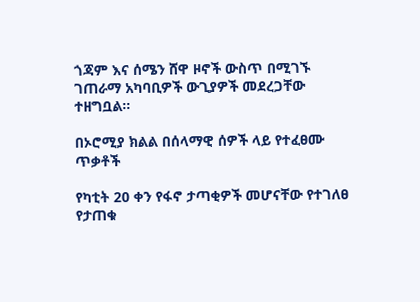ጎጃም እና ሰሜን ሸዋ ዞኖች ውስጥ በሚገኙ ገጠራማ አካባቢዎች ውጊያዎች መደረጋቸው ተዘግቧል።

በኦሮሚያ ክልል በሰላማዊ ሰዎች ላይ የተፈፀሙ ጥቃቶች

የካቲት 20 ቀን የፋኖ ታጣቂዎች መሆናቸው የተገለፀ የታጠቁ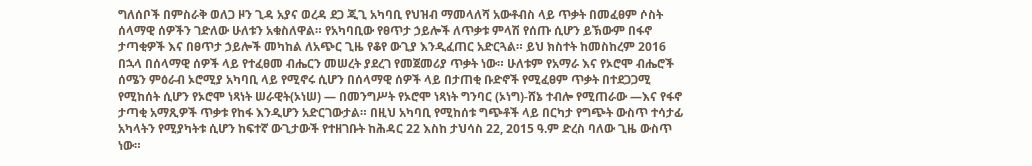ግለሰቦች በምስራቅ ወለጋ ዞን ጊዳ አያና ወረዳ ደጋ ጂጊ አካባቢ የህዝብ ማመላለሻ አውቶብስ ላይ ጥቃት በመፈፀም ሶስት ሰላማዊ ሰዎችን ገድለው ሁለቱን አቁስለዋል። የአካባቢው የፀጥታ ኃይሎች ለጥቃቱ ምላሽ የሰጡ ሲሆን ይኽውም በፋኖ ታጣቂዎች እና በፀጥታ ኃይሎች መካከል ለአጭር ጊዜ የቆየ ውጊያ እንዲፈጠር አድርጓል። ይህ ክስተት ከመስከረም 2016 በኋላ በሰላማዊ ሰዎች ላይ የተፈፀመ ብሔርን መሠረት ያደረገ የመጀመሪያ ጥቃት ነው። ሁለቱም የአማራ እና የኦሮሞ ብሔሮች ሰሜን ምዕራብ ኦሮሚያ አካባቢ ላይ የሚኖሩ ሲሆን በሰላማዊ ሰዎች ላይ በታጠቂ ቡድኖች የሚፈፀም ጥቃት በተደጋጋሚ የሚከሰት ሲሆን የኦሮሞ ነጻነት ሠራዊት(ኦነሠ) — በመንግሥት የኦሮሞ ነጻነት ግንባር (ኦነግ)-ሸኔ ተብሎ የሚጠራው —እና የፋኖ ታጣቂ አማጺዎች ጥቃቱ የከፋ እንዲሆን አድርገውታል። በዚህ አካባቢ የሚከሰቱ ግጭቶች ላይ በርካታ የግጭት ውስጥ ተሳታፊ አካላትን የሚያካትቱ ሲሆን ከፍተኛ ውጊታውች የተዘገቡት ከሕዳር 22 እስከ ታህሳስ 22, 2015 ዓ.ም ድረስ ባለው ጊዜ ውስጥ ነው።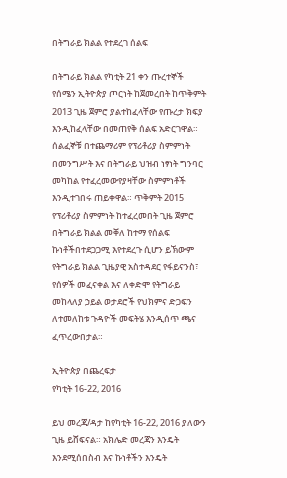በትግራይ ክልል የተደረገ ሰልፍ

በትግራይ ክልል የካቲት 21 ቀን ጡረተኞች የሰሜን ኢትዮጵያ ጦርነት ከጀመረበት ከጥቅምት 2013 ጊዜ ጀምሮ ያልተከፈላቸው የጡረታ ክፍያ እንዲከፈላቸው በመጠየቅ ሰልፍ አድርገዋል። ሰልፈኞቹ በተጨማሪም የፕሪቶሪያ ስምምነት በመንግሥት እና በትግራይ ህዝብ ነፃነት ግንባር መካከል የተፈረመውየያዛቸው ስምምነቶች እንዲተገበሩ ጠይቀዋል። ጥቅምት 2015 የፕሪቶሪያ ስምምነት ከተፈረመበት ጊዜ ጀምሮ በትግራይ ክልል መቐለ ከተማ የሰልፍ ኩነቶችበተደጋጋሚ እየተደረጉ ሲሆን ይኽውም የትግራይ ክልል ጊዜያዊ አስተዳደር የፋይናንስ፣ የሰዎች መፈናቀል እና ለቀድሞ የትግራይ መከላለያ ኃይል ወታደሮች የህክምና ድጋፍን ለተመለከቱ ጉዳዮች መፍትሄ እንዲሰጥ ጫና ፈጥረውበታል።

ኢትዮጵያ በጨረፍታ
የካቲት 16-22, 2016

ይህ መረጃ/ዳታ ከየካቲት 16-22, 2016 ያለውን ጊዜ ይሸፍናል። አክሌድ መረጃን እንዴት እንደሚሰበስብ እና ኩነቶችን እንዴት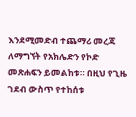እንደሚመድብ ተጨማሪ መረጃ ለማግኘት የአክሌድን የኮድ መጽሐፍን ይመልከቱ። በዚህ የጊዜ ገደብ ውስጥ የተከሰቱ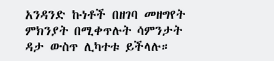አንዳንድ ኩነቶች በዘገባ መዘግየት ምክንያት በሚቀጥሉት ሳምንታት ዳታ ውስጥ ሊካተቱ ይችላሉ።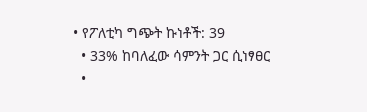• የፖለቲካ ግጭት ኩነቶች: 39
  • 33% ከባለፈው ሳምንት ጋር ሲነፃፀር
  •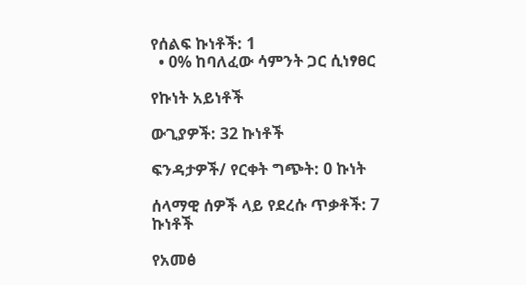የሰልፍ ኩነቶች: 1
  • 0% ከባለፈው ሳምንት ጋር ሲነፃፀር

የኩነት አይነቶች

ውጊያዎች: 32 ኩነቶች

ፍንዳታዎች/ የርቀት ግጭት: 0 ኩነት

ሰላማዊ ሰዎች ላይ የደረሱ ጥቃቶች: 7 ኩነቶች

የአመፅ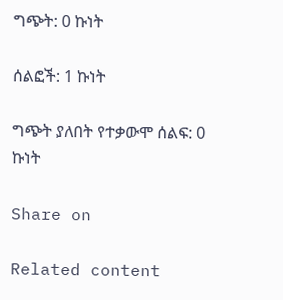ግጭት: 0 ኩነት

ሰልፎች: 1 ኩነት

ግጭት ያለበት የተቃውሞ ሰልፍ: 0 ኩነት

Share on

Related content